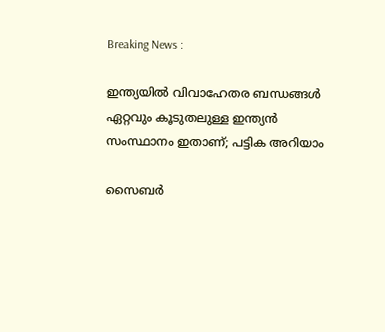Breaking News :

ഇന്ത്യയില്‍ വിവാഹേതര ബന്ധങ്ങള്‍ ഏറ്റവും കൂടുതലുള്ള ഇന്ത്യന്‍ സംസ്ഥാനം ഇതാണ്; പട്ടിക അറിയാം

സൈബര്‍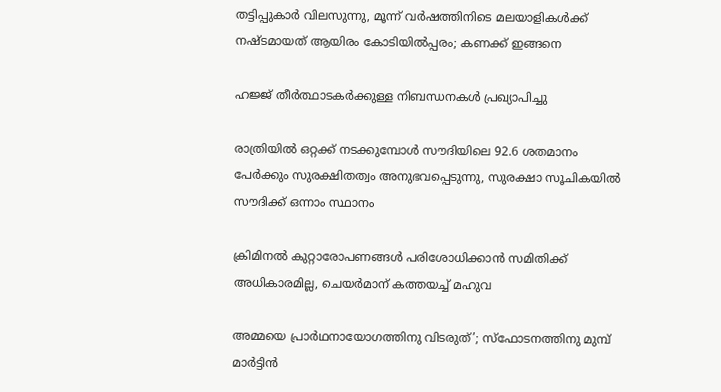തട്ടിപ്പുകാര്‍ വിലസുന്നു, മൂന്ന് വര്‍ഷത്തിനിടെ മലയാളികള്‍ക്ക് നഷ്ടമായത് ആയിരം കോടിയില്‍പ്പരം; കണക്ക് ഇങ്ങനെ

ഹജ്ജ് തീർത്ഥാടകർക്കുള്ള നിബന്ധനകൾ പ്രഖ്യാപിച്ചു

രാത്രിയിൽ ഒറ്റക്ക് നടക്കുമ്പോൾ സൗദിയിലെ 92.6 ശതമാനം പേർക്കും സുരക്ഷിതത്വം അനുഭവപ്പെടുന്നു, സുരക്ഷാ സൂചികയിൽ സൗദിക്ക് ഒന്നാം സ്ഥാനം

ക്രിമിനല്‍ കുറ്റാരോപണങ്ങള്‍ പരിശോധിക്കാന്‍ സമിതിക്ക്‌ അധികാരമില്ല, ചെയര്‍മാന്‌ കത്തയച്ച് മഹുവ

അമ്മയെ പ്രാര്‍ഥനായോഗത്തിനു വിടരുത്’; സ്‌ഫോടനത്തിനു മുമ്പ് മാര്‍ട്ടിന്‍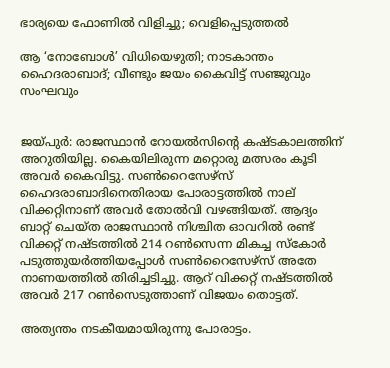ഭാര്യയെ ഫോണില്‍ വിളിച്ചു; വെളിപ്പെടുത്തല്‍

ആ ‘നോബോൾ’ വിധിയെഴുതി; നാടകാന്തം ഹൈദരാബാദ്; വീണ്ടും ജയം കൈവിട്ട് സഞ്ജുവും സംഘവും


ജയ്പുർ: രാജസ്ഥാൻ റോയൽസിന്റെ കഷ്ടകാലത്തിന് അറുതിയില്ല. കൈയിലിരുന്ന മറ്റൊരു മത്സരം കൂടി അവർ കൈവിട്ടു. സൺറൈസേഴ്സ് ഹൈദരാബാദിനെതിരായ പോരാട്ടത്തിൽ നാല് വിക്കറ്റിനാണ് അവർ തോൽവി വഴങ്ങിയത്. ആദ്യം ബാറ്റ് ചെയ്ത രാജസ്ഥാൻ നിശ്ചിത ഓവറിൽ രണ്ട് വിക്കറ്റ് നഷ്ടത്തിൽ 214 റൺസെന്ന മികച്ച സ്കോർ പടുത്തുയർത്തിയപ്പോൾ സൺറൈസേഴ്സ് അതേ നാണയത്തിൽ തിരിച്ചടിച്ചു. ആറ് വിക്കറ്റ് നഷ്ടത്തിൽ അവർ 217 റൺസെടുത്താണ് വിജയം തൊട്ടത്.

അത്യന്തം നടകീയമായിരുന്നു പോരാട്ടം.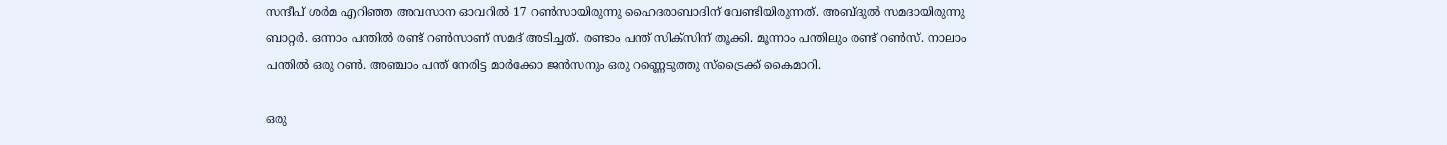സന്ദീപ് ശർമ എറിഞ്ഞ അവസാന ഓവറിൽ 17 റൺസായിരുന്നു ഹൈദരാബാദിന് വേണ്ടിയിരുന്നത്. അബ്ദുൽ സമദായിരുന്നു ബാറ്റർ. ഒന്നാം പന്തിൽ രണ്ട് റൺസാണ് സമദ് അടിച്ചത്. രണ്ടാം പന്ത് സിക്‌സിന് തൂക്കി. മൂന്നാം പന്തിലും രണ്ട് റൺസ്. നാലാം പന്തിൽ ഒരു റൺ. അഞ്ചാം പന്ത് നേരിട്ട മാർക്കോ ജൻസനും ഒരു റണ്ണെടുത്തു സ്‌ട്രൈക്ക് കൈമാറി.

ഒരു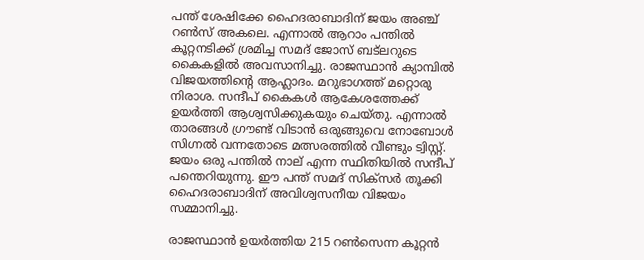പന്ത് ശേഷിക്കേ ഹൈദരാബാദിന് ജയം അഞ്ച് റൺസ് അകലെ. എന്നാൽ ആറാം പന്തിൽ കൂറ്റനടിക്ക് ശ്രമിച്ച സമദ് ജോസ് ബട്‌ലറുടെ കൈകളിൽ അവസാനിച്ചു. രാജസ്ഥാൻ ക്യാമ്പിൽ വിജയത്തിന്റെ ആഹ്ലാദം. മറുഭാഗത്ത് മറ്റൊരു നിരാശ. സന്ദീപ് കൈകൾ ആകേശത്തേക്ക് ഉയർത്തി ആശ്വസിക്കുകയും ചെയ്തു. എന്നാൽ താരങ്ങൾ ഗ്രൗണ്ട് വിടാൻ ഒരുങ്ങുവെ നോബോൾ സിഗ്നൽ വന്നതോടെ മത്സരത്തിൽ വീണ്ടും ട്വിസ്റ്റ്. ജയം ഒരു പന്തിൽ നാല് എന്ന സ്ഥിതിയിൽ സന്ദീപ് പന്തെറിയുന്നു. ഈ പന്ത് സമദ് സിക്‌സർ തൂക്കി ഹൈദരാബാദിന് അവിശ്വസനീയ വിജയം സമ്മാനിച്ചു.

രാജസ്ഥാൻ ഉയർത്തിയ 215 റൺസെന്ന കൂറ്റൻ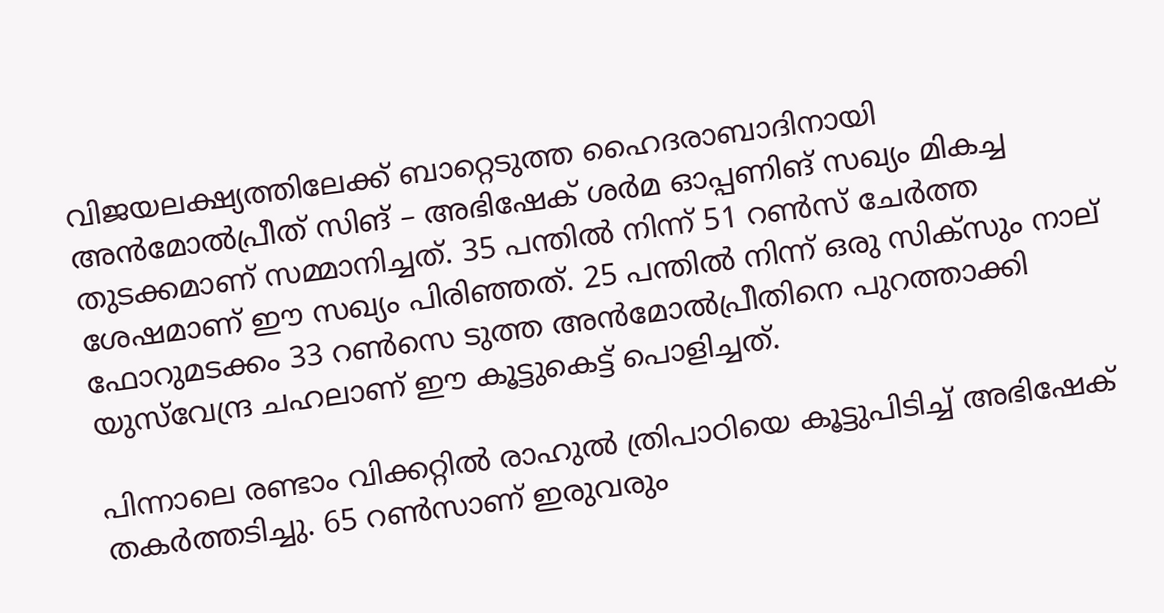വിജയലക്ഷ്യത്തിലേക്ക് ബാറ്റെടുത്ത ഹൈദരാബാദിനായി അൻമോൽപ്രീത് സിങ് – അഭിഷേക് ശർമ ഓപ്പണിങ് സഖ്യം മികച്ച തുടക്കമാണ് സമ്മാനിച്ചത്. 35 പന്തിൽ നിന്ന് 51 റൺസ് ചേർത്ത ശേഷമാണ് ഈ സഖ്യം പിരിഞ്ഞത്. 25 പന്തിൽ നിന്ന് ഒരു സിക്‌സും നാല് ഫോറുമടക്കം 33 റൺസെ ടുത്ത അൻമോൽപ്രീതിനെ പുറത്താക്കി യുസ്‌വേന്ദ്ര ചഹലാണ് ഈ കൂട്ടുകെട്ട് പൊളിച്ചത്.

പിന്നാലെ രണ്ടാം വിക്കറ്റിൽ രാഹുൽ ത്രിപാഠിയെ കൂട്ടുപിടിച്ച് അഭിഷേക് തകർത്തടിച്ചു. 65 റൺസാണ് ഇരുവരും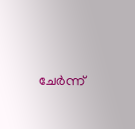ചേർന്ന്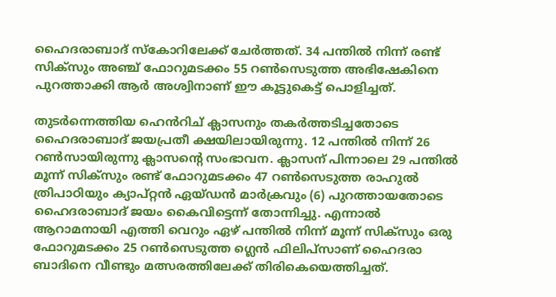ഹൈദരാബാദ് സ്‌കോറിലേക്ക് ചേർത്തത്. 34 പന്തിൽ നിന്ന് രണ്ട് സിക്‌സും അഞ്ച് ഫോറുമടക്കം 55 റൺസെടുത്ത അഭിഷേകിനെ പുറത്താക്കി ആർ അശ്വിനാണ് ഈ കൂട്ടുകെട്ട് പൊളിച്ചത്.

തുടർന്നെത്തിയ ഹെൻ‌റിച് ക്ലാസനും തകർത്തടിച്ചതോടെ ഹൈദരാബാദ് ജയപ്രതീ ക്ഷയിലായിരുന്നു. 12 പന്തിൽ നിന്ന് 26 റൺസായിരുന്നു ക്ലാസന്റെ സംഭാവന. ക്ലാസന് പിന്നാലെ 29 പന്തിൽ മൂന്ന് സിക്‌സും രണ്ട് ഫോറുമടക്കം 47 റൺസെടുത്ത രാഹുൽ ത്രിപാഠിയും ക്യാപ്റ്റൻ ഏയ്ഡൻ മാർക്രവും (6) പുറത്തായതോടെ ഹൈദരാബാദ് ജയം കൈവിട്ടെന്ന് തോന്നിച്ചു. എന്നാൽ ആറാമനായി എത്തി വെറും ഏഴ് പന്തിൽ നിന്ന് മൂന്ന് സിക്‌സും ഒരു ഫോറുമടക്കം 25 റൺസെടുത്ത ഗ്ലെൻ ഫിലിപ്‌സാണ് ഹൈദരാ ബാദിനെ വീണ്ടും മത്സരത്തിലേക്ക് തിരികെയെത്തിച്ചത്.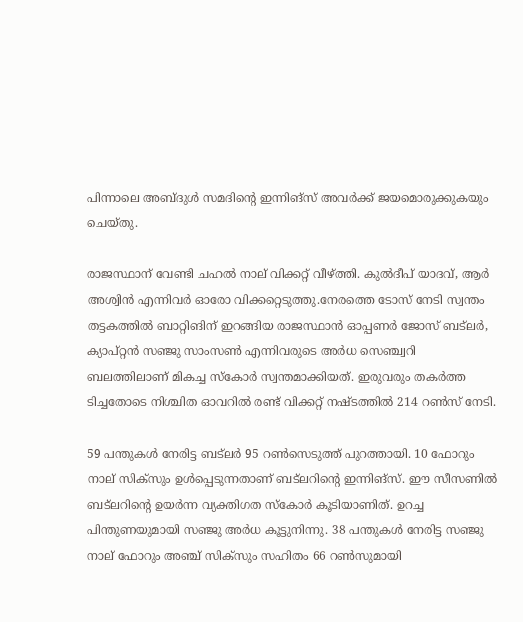പിന്നാലെ അബ്ദുൾ സമദിന്റെ ഇന്നിങ്‌സ് അവർക്ക് ജയമൊരുക്കുകയും ചെയ്തു.

രാജസ്ഥാന് വേണ്ടി ചഹൽ നാല് വിക്കറ്റ് വീഴ്ത്തി. കുൽദീപ് യാദവ്, ആർ അശ്വിൻ എന്നിവർ ഓരോ വിക്കറ്റെടുത്തു.നേരത്തെ ടോസ് നേടി സ്വന്തം തട്ടകത്തില്‍ ബാറ്റിങിന് ഇറങ്ങിയ രാജസ്ഥാൻ ഓപ്പണർ ജോസ് ബട്ലർ, ക്യാപ്റ്റൻ സഞ്ജു സാംസൺ എന്നിവരുടെ അർധ സെഞ്ച്വറി ബലത്തിലാണ് മികച്ച സ്കോർ സ്വന്തമാക്കിയത്. ഇരുവരും തകര്‍ത്ത ടിച്ചതോടെ നിശ്ചിത ഓവറില്‍ രണ്ട് വിക്കറ്റ് നഷ്ടത്തില്‍ 214 റണ്‍സ് നേടി.

59 പന്തുകള്‍ നേരിട്ട ബട്‌ലര്‍ 95 റണ്‍സെടുത്ത് പുറത്തായി. 10 ഫോറും നാല് സിക്‌സും ഉള്‍പ്പെടുന്നതാണ് ബട്‌ലറിന്റെ ഇന്നിങ്‌സ്. ഈ സീസണില്‍ ബട്‌ലറിന്റെ ഉയര്‍ന്ന വ്യക്തിഗത സ്‌കോര്‍ കൂടിയാണിത്. ഉറച്ച പിന്തുണയുമായി സഞ്ജു അര്‍ധ കൂട്ടുനിന്നു. 38 പന്തുകള്‍ നേരിട്ട സഞ്ജു നാല് ഫോറും അഞ്ച് സിക്‌സും സഹിതം 66 റണ്‍സുമായി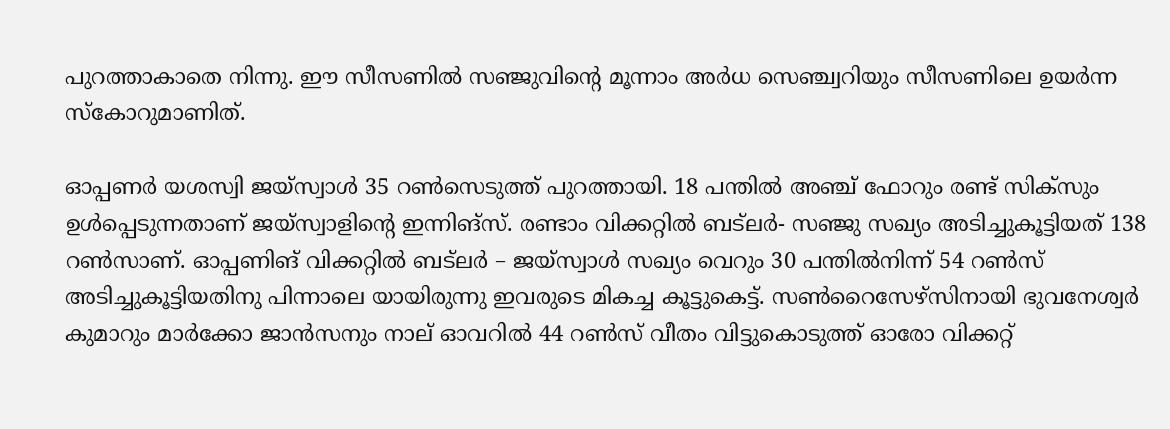പുറത്താകാതെ നിന്നു. ഈ സീസണില്‍ സഞ്ജുവിന്റെ മൂന്നാം അര്‍ധ സെഞ്ച്വറിയും സീസണിലെ ഉയര്‍ന്ന സ്‌കോറുമാണിത്.

ഓപ്പണര്‍ യശസ്വി ജയ്‌സ്വാള്‍ 35 റണ്‍സെടുത്ത് പുറത്തായി. 18 പന്തില്‍ അഞ്ച് ഫോറും രണ്ട് സിക്‌സും ഉള്‍പ്പെടുന്നതാണ് ജയ്‌സ്വാളിന്റെ ഇന്നിങ്‌സ്. രണ്ടാം വിക്കറ്റില്‍ ബട്ലർ- സഞ്ജു സഖ്യം അടിച്ചുകൂട്ടിയത് 138 റണ്‍സാണ്. ഓപ്പണിങ് വിക്കറ്റില്‍ ബട്‌ലര്‍ – ജയ്‌സ്വാള്‍ സഖ്യം വെറും 30 പന്തില്‍നിന്ന് 54 റണ്‍സ് അടിച്ചുകൂട്ടിയതിനു പിന്നാലെ യായിരുന്നു ഇവരുടെ മികച്ച കൂട്ടുകെട്ട്. സണ്‍റൈസേഴ്‌സിനായി ഭുവനേശ്വര്‍ കുമാറും മാര്‍ക്കോ ജാന്‍സനും നാല് ഓവറില്‍ 44 റണ്‍സ് വീതം വിട്ടുകൊടുത്ത് ഓരോ വിക്കറ്റ്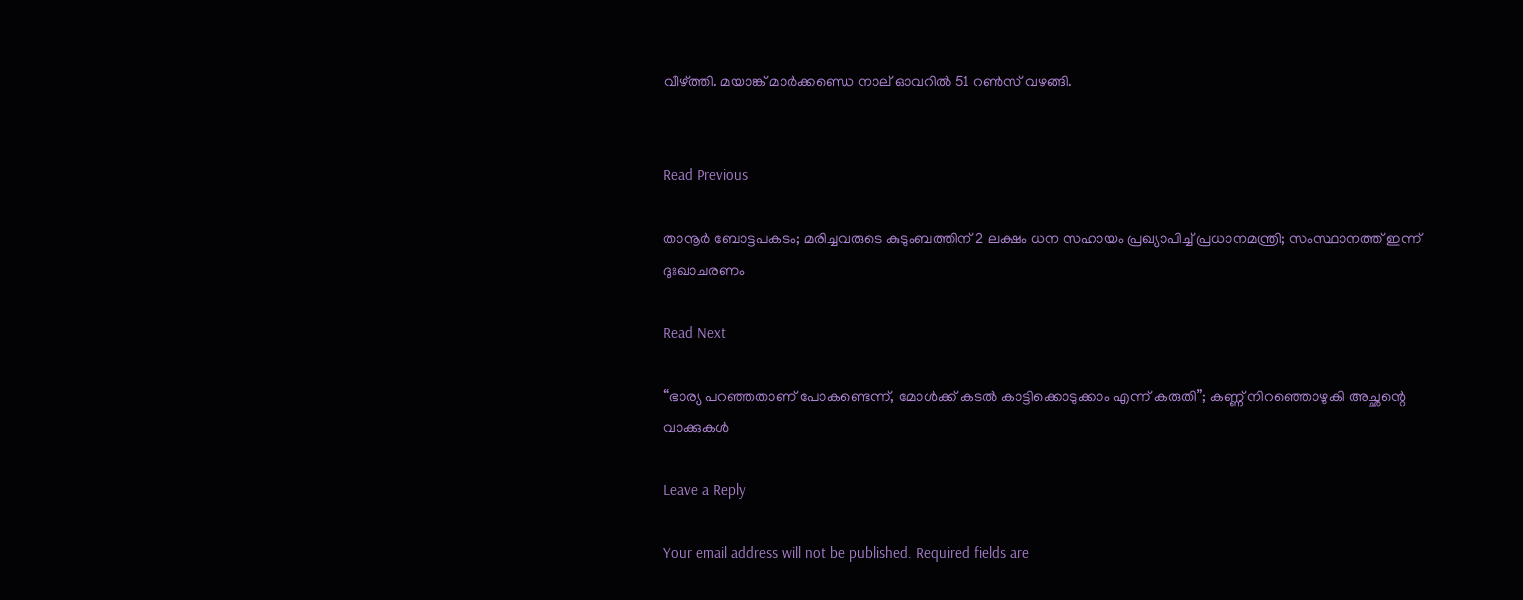വീഴ്ത്തി. മയാങ്ക് മാര്‍ക്കണ്ഡെ നാല് ഓവറില്‍ 51 റണ്‍സ് വഴങ്ങി.


Read Previous

താനൂർ‌ ബോട്ടപകടം; മരിച്ചവരുടെ കുടുംബത്തിന് 2 ലക്ഷം ധന സഹായം പ്രഖ്യാപിച്ച് പ്രധാനമന്ത്രി; സംസ്ഥാനത്ത് ഇന്ന് ദുഃഖാചരണം

Read Next

“ഭാര്യ പറഞ്ഞതാണ് പോകണ്ടെന്ന്, മോൾക്ക് കടൽ കാട്ടിക്കൊടുക്കാം എന്ന് കരുതി”; കണ്ണ് നിറഞ്ഞൊഴുകി അച്ഛന്റെ വാക്കുകൾ

Leave a Reply

Your email address will not be published. Required fields are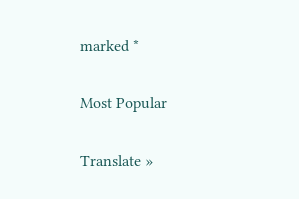marked *

Most Popular

Translate »